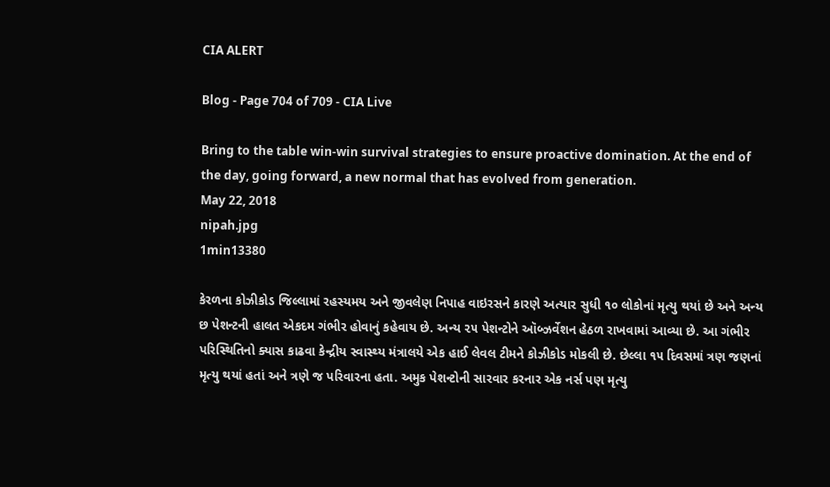CIA ALERT

Blog - Page 704 of 709 - CIA Live

Bring to the table win-win survival strategies to ensure proactive domination. At the end of the day, going forward, a new normal that has evolved from generation.
May 22, 2018
nipah.jpg
1min13380

કેરળના કોઝીકોડ જિલ્લામાં રહસ્યમય અને જીવલેણ નિપાહ વાઇરસને કારણે અત્યાર સુધી ૧૦ લોકોનાં મૃત્યુ થયાં છે અને અન્ય છ પેશન્ટની હાલત એકદમ ગંભીર હોવાનું કહેવાય છે. અન્ય ૨૫ પેશન્ટોને ઑબ્ઝર્વેશન હેઠળ રાખવામાં આવ્યા છે. આ ગંભીર પરિસ્થિતિનો ક્યાસ કાઢવા કેન્દ્રીય સ્વાસ્થ્ય મંત્રાલયે એક હાઈ લેવલ ટીમને કોઝીકોડ મોકલી છે. છેલ્લા ૧૫ દિવસમાં ત્રણ જણનાં મૃત્યુ થયાં હતાં અને ત્રણે જ પરિવારના હતા. અમુક પેશન્ટોની સારવાર કરનાર એક નર્સ પણ મૃત્યુ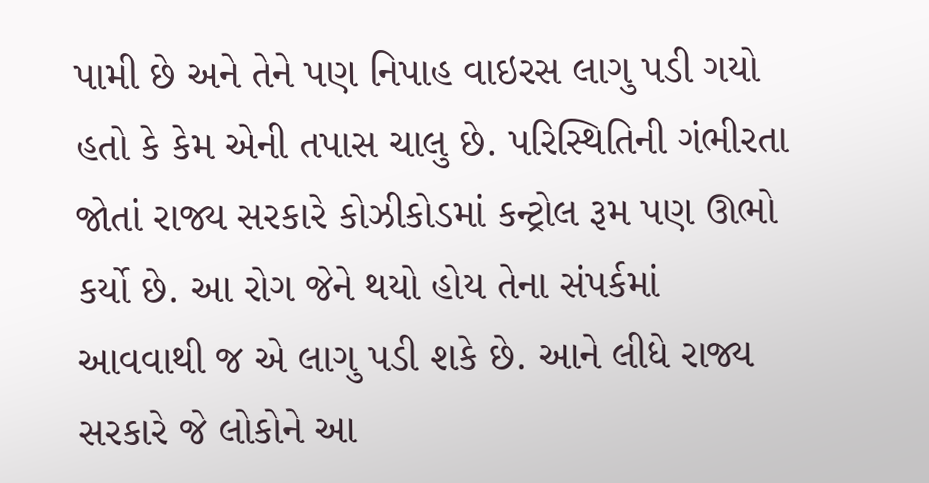પામી છે અને તેને પણ નિપાહ વાઇરસ લાગુ પડી ગયો હતો કે કેમ એની તપાસ ચાલુ છે. પરિસ્થિતિની ગંભીરતા જોતાં રાજ્ય સરકારે કોઝીકોડમાં કન્ટ્રોલ રૂમ પણ ઊભો કર્યો છે. આ રોગ જેને થયો હોય તેના સંપર્કમાં આવવાથી જ એ લાગુ પડી શકે છે. આને લીધે રાજ્ય સરકારે જે લોકોને આ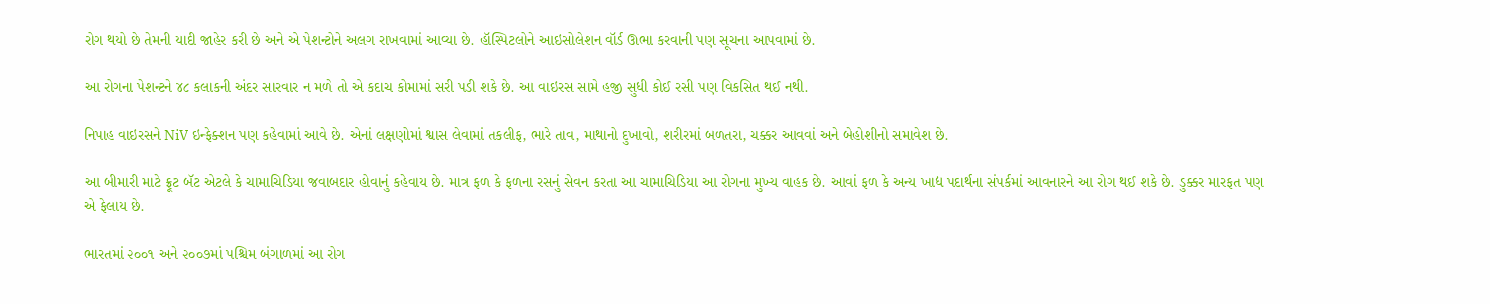રોગ થયો છે તેમની યાદી જાહેર કરી છે અને એ પેશન્ટોને અલગ રાખવામાં આવ્યા છે. હૉસ્પિટલોને આઇસોલેશન વૉર્ડ ઊભા કરવાની પણ સૂચના આપવામાં છે.

આ રોગના પેશન્ટને ૪૮ કલાકની અંદર સારવાર ન મળે તો એ કદાચ કોમામાં સરી પડી શકે છે. આ વાઇરસ સામે હજી સુધી કોઈ રસી પણ વિકસિત થઈ નથી.

નિપાહ વાઇરસને NiV ઇન્ફેક્શન પણ કહેવામાં આવે છે. એનાં લક્ષણોમાં શ્વાસ લેવામાં તકલીફ, ભારે તાવ, માથાનો દુખાવો, શરીરમાં બળતરા, ચક્કર આવવાં અને બેહોશીનો સમાવેશ છે.

આ બીમારી માટે ફ્રૂટ બૅટ એટલે કે ચામાચિડિયા જવાબદાર હોવાનું કહેવાય છે. માત્ર ફળ કે ફળના રસનું સેવન કરતા આ ચામાચિડિયા આ રોગના મુખ્ય વાહક છે. આવાં ફળ કે અન્ય ખાદ્ય પદાર્થના સંપર્કમાં આવનારને આ રોગ થઈ શકે છે. ડુક્કર મારફત પણ એ ફેલાય છે.

ભારતમાં ૨૦૦૧ અને ૨૦૦૭માં પશ્ચિમ બંગાળમાં આ રોગ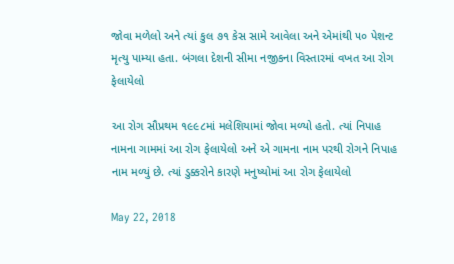જોવા મળેલો અને ત્યાં કુલ ૭૧ કેસ સામે આવેલા અને એમાંથી ૫૦ પેશન્ટ મૃત્યુ પામ્યા હતા. બંગલા દેશની સીમા નજીકના વિસ્તારમાં વખત આ રોગ ફેલાયેલો

આ રોગ સૌપ્રથમ ૧૯૯૮માં મલેશિયામાં જોવા મળ્યો હતો. ત્યાં નિપાહ નામના ગામમાં આ રોગ ફેલાયેલો અને એ ગામના નામ પરથી રોગને નિપાહ નામ મળ્યું છે. ત્યાં ડુક્કરોને કારણે મનુષ્યોમાં આ રોગ ફેલાયેલો

May 22, 2018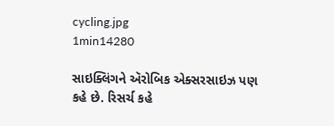cycling.jpg
1min14280

સાઇક્લિંગને ઍરોબિક એક્સરસાઇઝ પણ કહે છે. રિસર્ચ કહે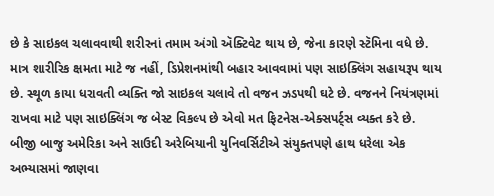છે કે સાઇકલ ચલાવવાથી શરીરનાં તમામ અંગો ઍક્ટિવેટ થાય છે, જેના કારણે સ્ટૅમિના વધે છે. માત્ર શારીરિક ક્ષમતા માટે જ નહીં, ડિપ્રેશનમાંથી બહાર આવવામાં પણ સાઇક્લિંગ સહાયરૂપ થાય છે. સ્થૂળ કાયા ધરાવતી વ્યક્તિ જો સાઇકલ ચલાવે તો વજન ઝડપથી ઘટે છે. વજનને નિયંત્રણમાં રાખવા માટે પણ સાઇક્લિંગ જ બેસ્ટ વિકલ્પ છે એવો મત ફિટનેસ-એક્સપર્ટ્સ વ્યક્ત કરે છે.  બીજી બાજુ અમેરિકા અને સાઉદી અરેબિયાની યુનિવર્સિટીએ સંયુક્તપણે હાથ ધરેલા એક અભ્યાસમાં જાણવા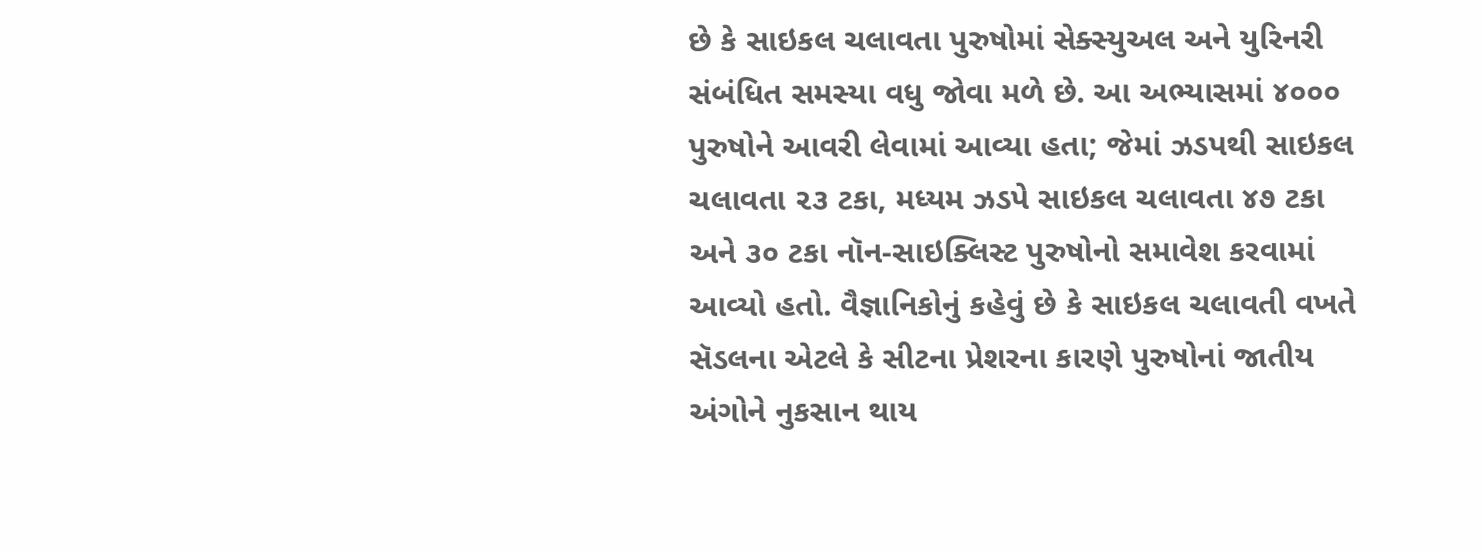છે કે સાઇકલ ચલાવતા પુરુષોમાં સેક્સ્યુઅલ અને યુરિનરી સંબંધિત સમસ્યા વધુ જોવા મળે છે. આ અભ્યાસમાં ૪૦૦૦ પુરુષોને આવરી લેવામાં આવ્યા હતા; જેમાં ઝડપથી સાઇકલ ચલાવતા ૨૩ ટકા, મધ્યમ ઝડપે સાઇકલ ચલાવતા ૪૭ ટકા અને ૩૦ ટકા નૉન-સાઇક્લિસ્ટ પુરુષોનો સમાવેશ કરવામાં આવ્યો હતો. વૈજ્ઞાનિકોનું કહેવું છે કે સાઇકલ ચલાવતી વખતે સૅડલના એટલે કે સીટના પ્રેશરના કારણે પુરુષોનાં જાતીય અંગોને નુકસાન થાય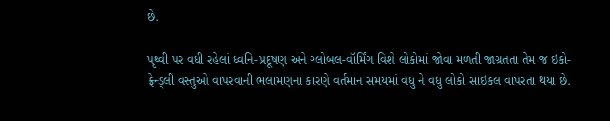છે.

પૃથ્વી પર વધી રહેલાં ધ્વનિ-પ્રદૂષણ અને ગ્લોબલ-વૉર્મિંગ વિશે લોકોમાં જોવા મળતી જાગ્રતતા તેમ જ ઇકો-ફ્રેન્ડ્લી વસ્તુઓ વાપરવાની ભલામણના કારણે વર્તમાન સમયમાં વધુ ને વધુ લોકો સાઇકલ વાપરતા થયા છે.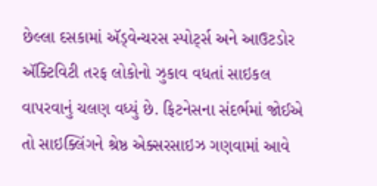છેલ્લા દસકામાં ઍડ્વેન્ચરસ સ્પોર્ટ્સ અને આઉટડોર ઍક્ટિવિટી તરફ લોકોનો ઝુકાવ વધતાં સાઇકલ વાપરવાનું ચલણ વધ્યું છે. ફિટનેસના સંદર્ભમાં જોઈએ તો સાઇક્લિંગને શ્રેષ્ઠ એક્સરસાઇઝ ગણવામાં આવે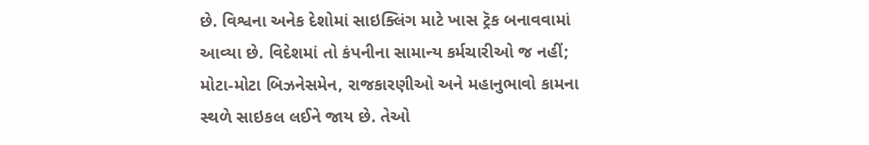છે. વિશ્વના અનેક દેશોમાં સાઇક્લિંગ માટે ખાસ ટ્રૅક બનાવવામાં આવ્યા છે. વિદેશમાં તો કંપનીના સામાન્ય કર્મચારીઓ જ નહીં; મોટા-મોટા બિઝનેસમેન, રાજકારણીઓ અને મહાનુભાવો કામના સ્થળે સાઇકલ લઈને જાય છે. તેઓ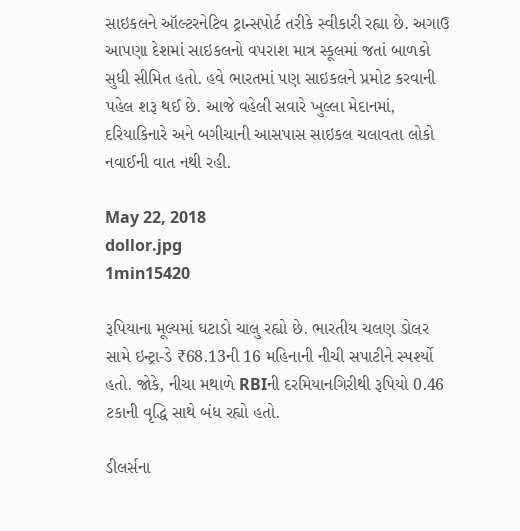સાઇકલને ઑલ્ટરનેટિવ ટ્રાન્સપોર્ટ તરીકે સ્વીકારી રહ્યા છે. અગાઉ આપણા દેશમાં સાઇકલનો વપરાશ માત્ર સ્કૂલમાં જતાં બાળકો સુધી સીમિત હતો. હવે ભારતમાં પણ સાઇકલને પ્રમોટ કરવાની પહેલ શરૂ થઈ છે. આજે વહેલી સવારે ખુલ્લા મેદાનમાં, દરિયાકિનારે અને બગીચાની આસપાસ સાઇકલ ચલાવતા લોકો નવાઈની વાત નથી રહી.

May 22, 2018
dollor.jpg
1min15420

રૂપિયાના મૂલ્યમાં ઘટાડો ચાલુ રહ્યો છે. ભારતીય ચલણ ડોલર સામે ઇન્ટ્રા-ડે ₹68.13ની 16 મહિનાની નીચી સપાટીને સ્પર્શ્યો હતો. જોકે, નીચા મથાળે RBIની દરમિયાનગિરીથી રૂપિયો 0.46 ટકાની વૃદ્ધિ સાથે બંધ રહ્યો હતો.

ડીલર્સના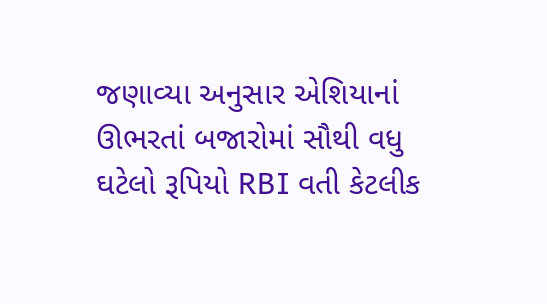જણાવ્યા અનુસાર એશિયાનાં ઊભરતાં બજારોમાં સૌથી વધુ ઘટેલો રૂપિયો RBI વતી કેટલીક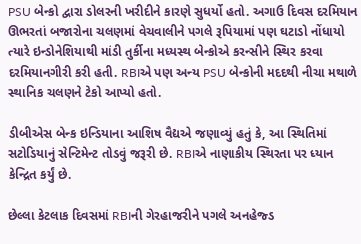PSU બેન્કો દ્વારા ડોલરની ખરીદીને કારણે સુધર્યો હતો. અગાઉ દિવસ દરમિયાન ઊભરતાં બજારોના ચલણમાં વેચવાલીને પગલે રૂપિયામાં પણ ઘટાડો નોંધાયો ત્યારે ઇન્ડોનેશિયાથી માંડી તુર્કીના મધ્યસ્થ બેન્કોએ કરન્સીને સ્થિર કરવા દરમિયાનગીરી કરી હતી. RBIએ પણ અન્ય PSU બેન્કોની મદદથી નીચા મથાળે સ્થાનિક ચલણને ટેકો આપ્યો હતો.

ડીબીએસ બેન્ક ઇન્ડિયાના આશિષ વૈદ્યએ જણાવ્યું હતું કે, આ સ્થિતિમાં સટોડિયાનું સેન્ટિમેન્ટ તોડવું જરૂરી છે. RBIએ નાણાકીય સ્થિરતા પર ધ્યાન કેન્દ્રિત કર્યું છે.

છેલ્લા કેટલાક દિવસમાં RBIની ગેરહાજરીને પગલે અનહેજ્ડ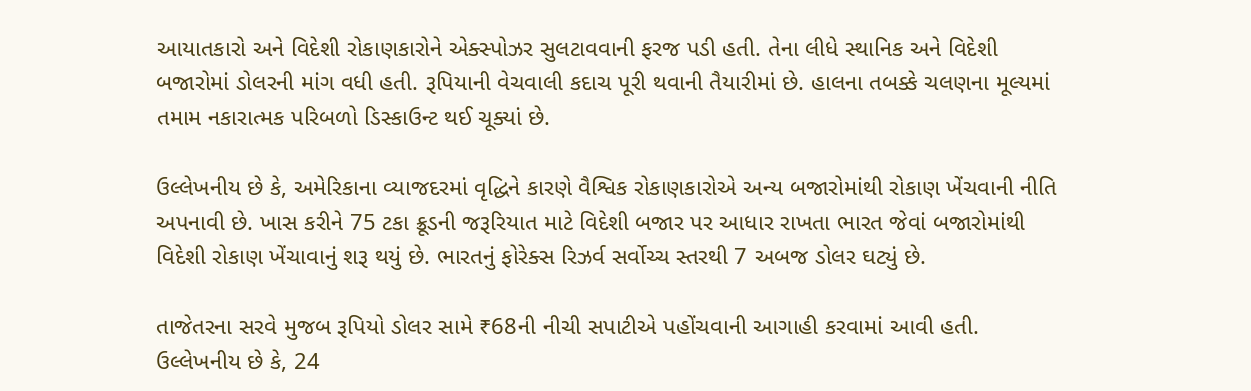આયાતકારો અને વિદેશી રોકાણકારોને એક્સ્પોઝર સુલટાવવાની ફરજ પડી હતી. તેના લીધે સ્થાનિક અને વિદેશી બજારોમાં ડોલરની માંગ વધી હતી. રૂપિયાની વેચવાલી કદાચ પૂરી થવાની તૈયારીમાં છે. હાલના તબક્કે ચલણના મૂલ્યમાં તમામ નકારાત્મક પરિબળો ડિસ્કાઉન્ટ થઈ ચૂક્યાં છે.

ઉલ્લેખનીય છે કે, અમેરિકાના વ્યાજદરમાં વૃદ્ધિને કારણે વૈશ્વિક રોકાણકારોએ અન્ય બજારોમાંથી રોકાણ ખેંચવાની નીતિ અપનાવી છે. ખાસ કરીને 75 ટકા ક્રૂડની જરૂરિયાત માટે વિદેશી બજાર પર આધાર રાખતા ભારત જેવાં બજારોમાંથી વિદેશી રોકાણ ખેંચાવાનું શરૂ થયું છે. ભારતનું ફોરેક્સ રિઝર્વ સર્વોચ્ચ સ્તરથી 7 અબજ ડોલર ઘટ્યું છે.

તાજેતરના સરવે મુજબ રૂપિયો ડોલર સામે ₹68ની નીચી સપાટીએ પહોંચવાની આગાહી કરવામાં આવી હતી. ઉલ્લેખનીય છે કે, 24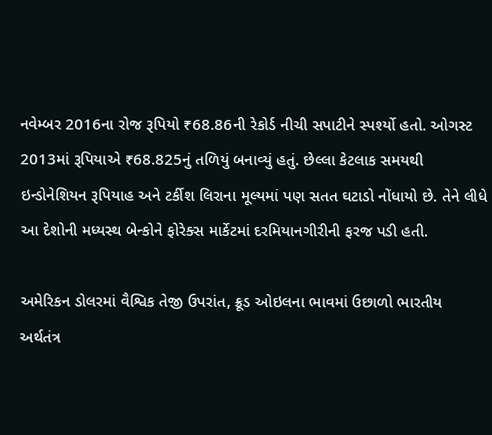નવેમ્બર 2016ના રોજ રૂપિયો ₹68.86ની રેકોર્ડ નીચી સપાટીને સ્પર્શ્યો હતો. ઓગસ્ટ 2013માં રૂપિયાએ ₹68.825નું તળિયું બનાવ્યું હતું. છેલ્લા કેટલાક સમયથી ઇન્ડોનેશિયન રૂપિયાહ અને ટર્કીશ લિરાના મૂલ્યમાં પણ સતત ઘટાડો નોંધાયો છે. તેને લીધે આ દેશોની મધ્યસ્થ બેન્કોને ફોરેક્સ માર્કેટમાં દરમિયાનગીરીની ફરજ પડી હતી.

અમેરિકન ડોલરમાં વૈશ્વિક તેજી ઉપરાંત, ક્રૂડ ઓઇલના ભાવમાં ઉછાળો ભારતીય અર્થતંત્ર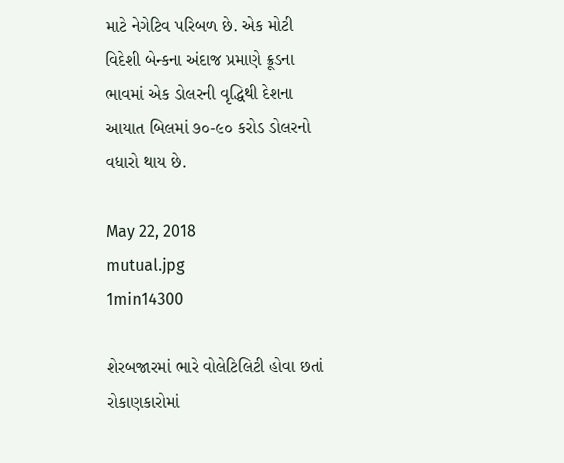માટે નેગેટિવ પરિબળ છે. એક મોટી વિદેશી બેન્કના અંદાજ પ્રમાણે ક્રૂડના ભાવમાં એક ડોલરની વૃદ્ધિથી દેશના આયાત બિલમાં ૭૦-૯૦ કરોડ ડોલરનો વધારો થાય છે.

May 22, 2018
mutual.jpg
1min14300

શેરબજારમાં ભારે વોલેટિલિટી હોવા છતાં રોકાણકારોમાં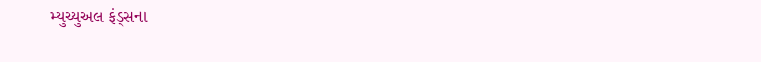મ્યુચ્યુઅલ ફંડ્સના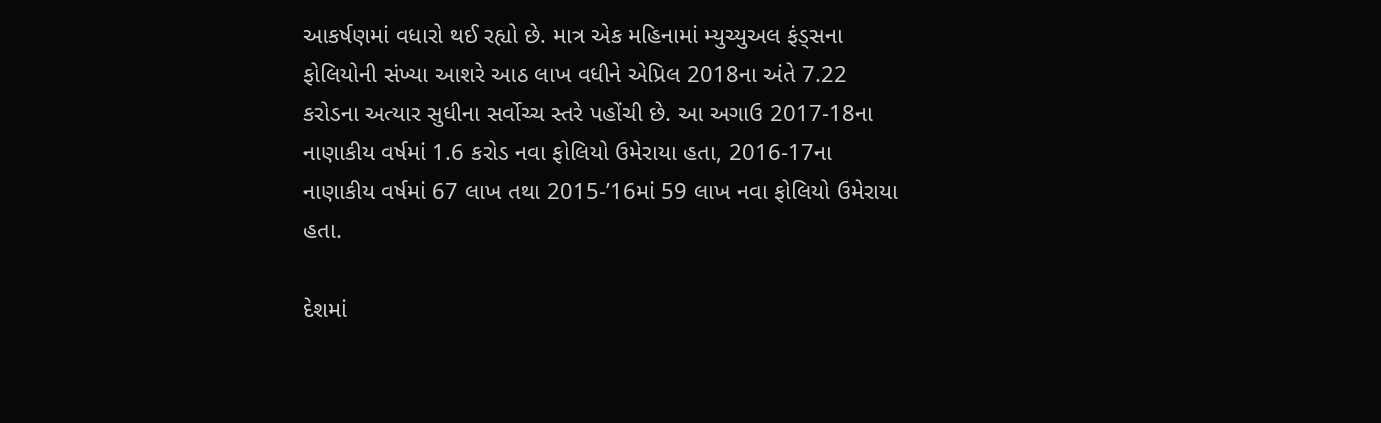આકર્ષણમાં વધારો થઈ રહ્યો છે. માત્ર એક મહિનામાં મ્યુચ્યુઅલ ફંડ્સના ફોલિયોની સંખ્યા આશરે આઠ લાખ વધીને એપ્રિલ 2018ના અંતે 7.22 કરોડના અત્યાર સુધીના સર્વોચ્ચ સ્તરે પહોંચી છે. આ અગાઉ 2017-18ના નાણાકીય વર્ષમાં 1.6 કરોડ નવા ફોલિયો ઉમેરાયા હતા, 2016-17ના નાણાકીય વર્ષમાં 67 લાખ તથા 2015-’16માં 59 લાખ નવા ફોલિયો ઉમેરાયા હતા.

દેશમાં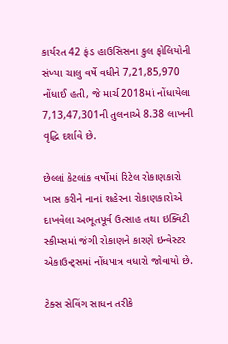કાર્યરત 42 ફંડ હાઉસિસના કુલ ફોલિયોની સંખ્યા ચાલુ વર્ષે વધીને 7,21,85,970 નોંધાઈ હતી, જે માર્ચ 2018માં નોંધાયેલા 7,13,47,301ની તુલનાએ 8.38 લાખની વૃદ્ધિ દર્શાવે છે.

છેલ્લાં કેટલાંક વર્ષોમાં રિટેલ રોકાણકારો ખાસ કરીને નાનાં શહેરના રોકાણકારોએ દાખવેલા અભૂતપૂર્વ ઉત્સાહ તથા ઇક્વિટી સ્કીમ્સમાં જંગી રોકાણને કારણે ઇન્વેસ્ટર એકાઉન્ટ્સમાં નોંધપાત્ર વધારો જોવાયો છે.

ટેક્સ સેવિંગ સાધન તરીકે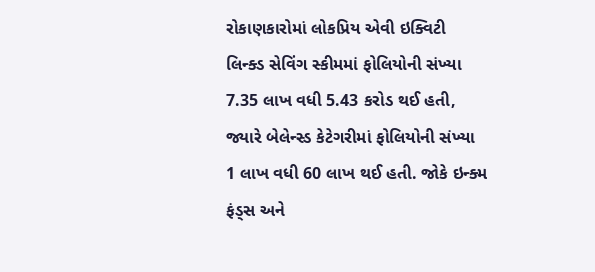રોકાણકારોમાં લોકપ્રિય એવી ઇક્વિટી લિન્ક્ડ સેવિંગ સ્કીમમાં ફોલિયોની સંખ્યા 7.35 લાખ વધી 5.43 કરોડ થઈ હતી, જ્યારે બેલેન્સ્ડ કેટેગરીમાં ફોલિયોની સંખ્યા 1 લાખ વધી 60 લાખ થઈ હતી. જોકે ઇન્ક્મ ફંડ્સ અને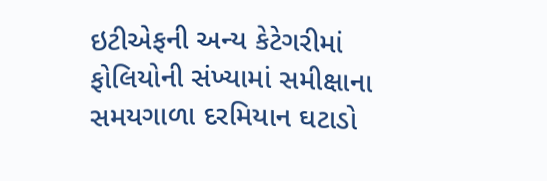ઇટીએફની અન્ય કેટેગરીમાં ફોલિયોની સંખ્યામાં સમીક્ષાના સમયગાળા દરમિયાન ઘટાડો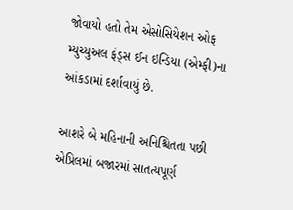જોવાયો હતો તેમ એસોસિયેશન ઓફ મ્યુચ્યુઅલ ફંડ્સ ઈન ઇન્ડિયા (એમ્ફી)ના આંકડામાં દર્શાવાયું છે.

આશરે બે મહિનાની અનિશ્ચિતતા પછી એપ્રિલમાં બજારમાં સાતત્યપૂર્ણ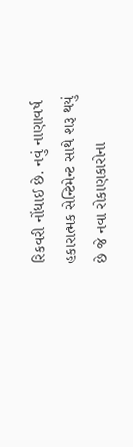રિકવરી નોંધાઈ છે. નવું નાણાવર્ષ હકારાત્મક સેન્ટિમેન્ટ સાથે શરૂ થયું છે જે નવા રોકાણકારોના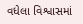વધેલા વિશ્વાસમાં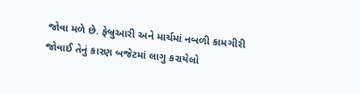જોવા મળે છે. ફેબ્રુઆરી અને માર્ચમાં નબળી કામગીરી જોવાઈ તેનું કારણ બજેટમાં લાગુ કરાયેલો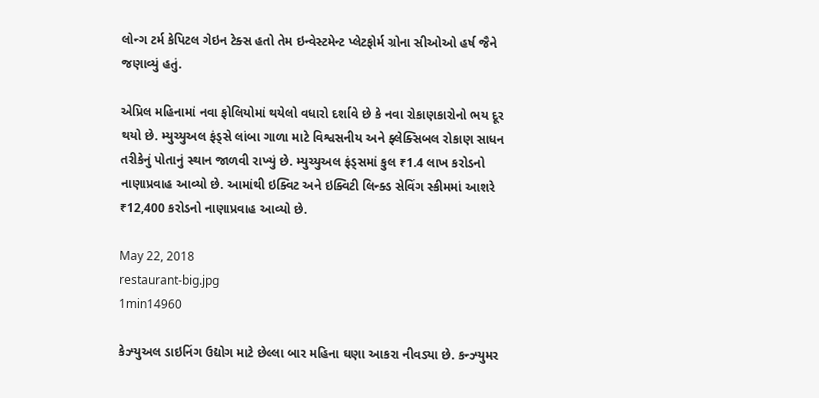લોન્ગ ટર્મ કેપિટલ ગેઇન ટેક્સ હતો તેમ ઇન્વેસ્ટમેન્ટ પ્લેટફોર્મ ગ્રોના સીઓઓ હર્ષ જૈને જણાવ્યું હતું.

એપ્રિલ મહિનામાં નવા ફોલિયોમાં થયેલો વધારો દર્શાવે છે કે નવા રોકાણકારોનો ભય દૂર થયો છે. મ્યુચ્યુઅલ ફંડ્સે લાંબા ગાળા માટે વિશ્વસનીય અને ફ્લેક્સિબલ રોકાણ સાધન તરીકેનું પોતાનું સ્થાન જાળવી રાખ્યું છે. મ્યુચ્યુઅલ ફંડ્સમાં કુલ ₹1.4 લાખ કરોડનો નાણાપ્રવાહ આવ્યો છે. આમાંથી ઇક્વિટ અને ઇક્વિટી લિન્ક્ડ સેવિંગ સ્કીમમાં આશરે ₹12,400 કરોડનો નાણાપ્રવાહ આવ્યો છે.

May 22, 2018
restaurant-big.jpg
1min14960

કેઝ્યુઅલ ડાઇનિંગ ઉદ્યોગ માટે છેલ્લા બાર મહિના ઘણા આકરા નીવડ્યા છે. કન્ઝ્યુમર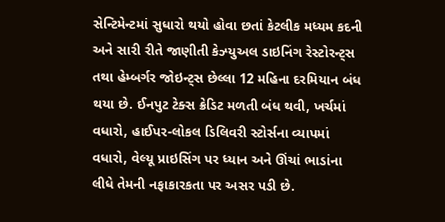સેન્ટિમેન્ટમાં સુધારો થયો હોવા છતાં કેટલીક મધ્યમ કદની અને સારી રીતે જાણીતી કેઝ્યુઅલ ડાઇનિંગ રેસ્ટોરન્ટ્સ તથા હેમ્બર્ગર જોઇન્ટ્સ છેલ્લા 12 મહિના દરમિયાન બંધ થયા છે. ઈનપુટ ટેક્સ ક્રેડિટ મળતી બંધ થવી, ખર્ચમાં વધારો, હાઈપર-લોકલ ડિલિવરી સ્ટોર્સના વ્યાપમાં વધારો, વેલ્યૂ પ્રાઇસિંગ પર ધ્યાન અને ઊંચાં ભાડાંના લીધે તેમની નફાકારકતા પર અસર પડી છે.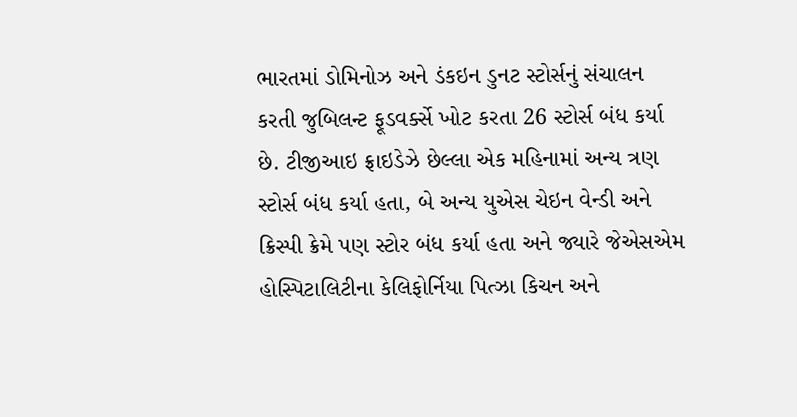ભારતમાં ડોમિનોઝ અને ડંકઇન ડુનટ સ્ટોર્સનું સંચાલન કરતી જુબિલન્ટ ફૂડવર્ક્સે ખોટ કરતા 26 સ્ટોર્સ બંધ કર્યા છે. ટીજીઆઇ ફ્રાઇડેઝે છેલ્લા એક મહિનામાં અન્ય ત્રણ સ્ટોર્સ બંધ કર્યા હતા, બે અન્ય યુએસ ચેઇન વેન્ડી અને ક્રિસ્પી ક્રેમે પણ સ્ટોર બંધ કર્યા હતા અને જ્યારે જેએસએમ હોસ્પિટાલિટીના કેલિફોર્નિયા પિત્ઝા કિચન અને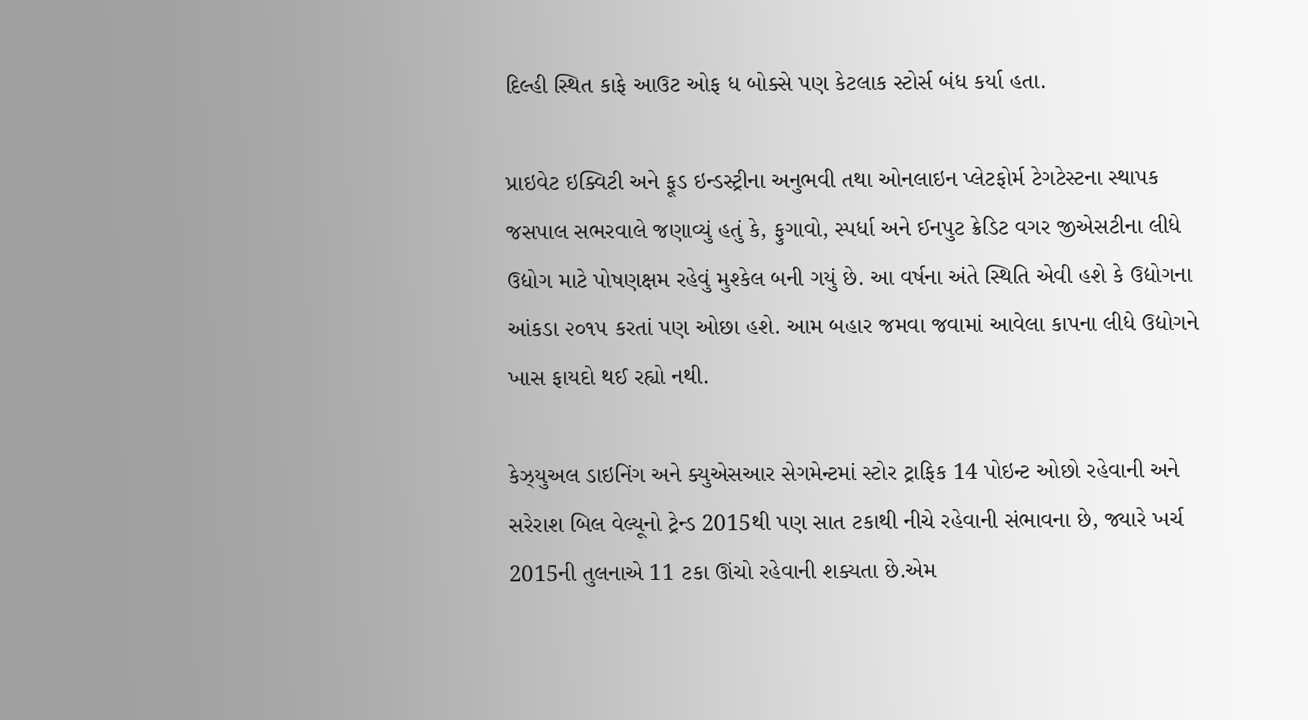દિલ્હી સ્થિત કાફે આઉટ ઓફ ધ બોક્સે પણ કેટલાક સ્ટોર્સ બંધ કર્યા હતા.

પ્રાઇવેટ ઇક્વિટી અને ફૂડ ઇન્ડસ્ટ્રીના અનુભવી તથા ઓનલાઇન પ્લેટફોર્મ ટેગટેસ્ટના સ્થાપક જસપાલ સભરવાલે જણાવ્યું હતું કે, ફુગાવો, સ્પર્ધા અને ઈનપુટ ક્રેડિટ વગર જીએસટીના લીધે ઉદ્યોગ માટે પોષણક્ષમ રહેવું મુશ્કેલ બની ગયું છે. આ વર્ષના અંતે સ્થિતિ એવી હશે કે ઉદ્યોગના આંકડા ૨૦૧૫ કરતાં પણ ઓછા હશે. આમ બહાર જમવા જવામાં આવેલા કાપના લીધે ઉદ્યોગને ખાસ ફાયદો થઈ રહ્યો નથી.

કેઝ્યુઅલ ડાઇનિંગ અને ક્યુએસઆર સેગમેન્ટમાં સ્ટોર ટ્રાફિક 14 પોઇન્ટ ઓછો રહેવાની અને સરેરાશ બિલ વેલ્યૂનો ટ્રેન્ડ 2015થી પણ સાત ટકાથી નીચે રહેવાની સંભાવના છે, જ્યારે ખર્ચ 2015ની તુલનાએ 11 ટકા ઊંચો રહેવાની શક્યતા છે.એમ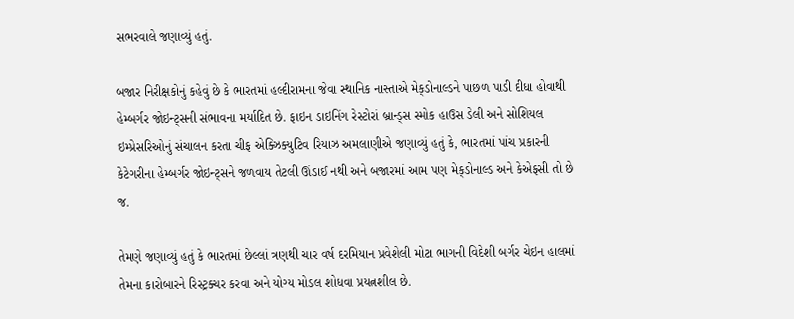સભરવાલે જણાવ્યું હતું.

બજાર નિરીક્ષકોનું કહેવું છે કે ભારતમાં હલ્દીરામના જેવા સ્થાનિક નાસ્તાએ મેક્‌ડોનાલ્ડને પાછળ પાડી દીધા હોવાથી હેમ્બર્ગર જોઇન્ટ્સની સંભાવના મર્યાદિત છે. ફાઇન ડાઇનિંગ રેસ્ટોરાં બ્રાન્ડ્સ સ્મોક હાઉસ ડેલી અને સોશિયલ ઇમ્પ્રેસરિઓનું સંચાલન કરતા ચીફ એક્ઝિક્યુટિવ રિયાઝ અમલાણીએ જણાવ્યું હતું કે, ભારતમાં પાંચ પ્રકારની કેટેગરીના હેમ્બર્ગર જોઇન્ટ્સને જળવાય તેટલી ઊંડાઈ નથી અને બજારમાં આમ પણ મેક્‌ડોનાલ્ડ અને કેએફસી તો છે જ.

તેમણે જણાવ્યું હતું કે ભારતમાં છેલ્લાં ત્રણથી ચાર વર્ષ દરમિયાન પ્રવેશેલી મોટા ભાગની વિદેશી બર્ગર ચેઇન હાલમાં તેમના કારોબારને રિસ્ટ્રક્ચર કરવા અને યોગ્ય મોડલ શોધવા પ્રયત્નશીલ છે.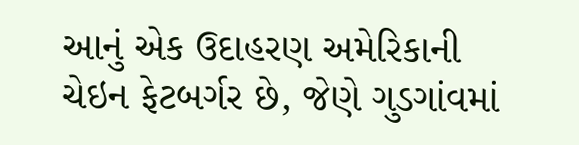આનું એક ઉદાહરણ અમેરિકાની ચેઇન ફેટબર્ગર છે, જેણે ગુડગાંવમાં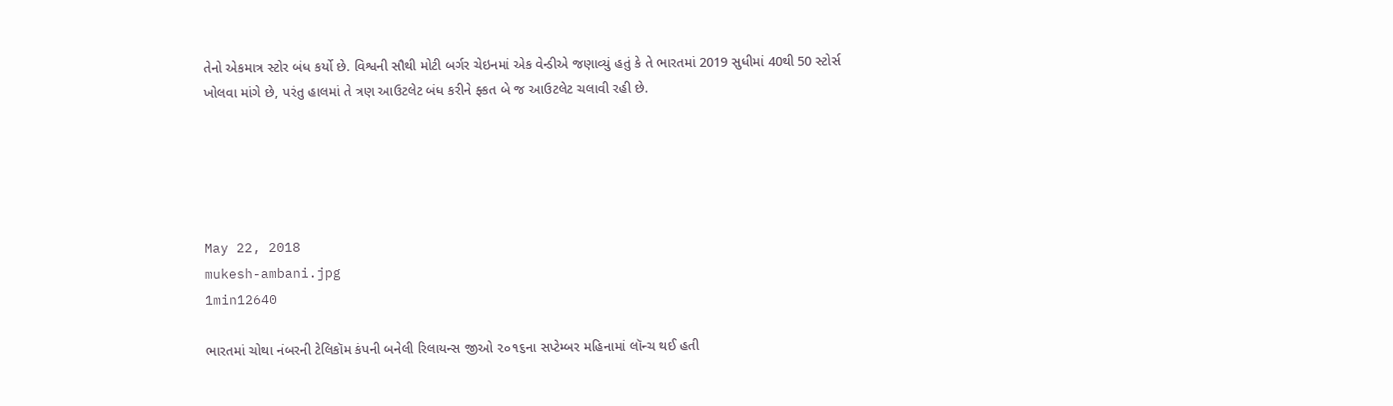તેનો એકમાત્ર સ્ટોર બંધ કર્યો છે. વિશ્વની સૌથી મોટી બર્ગર ચેઇનમાં એક વેન્ડીએ જણાવ્યું હતું કે તે ભારતમાં 2019 સુધીમાં 40થી 50 સ્ટોર્સ ખોલવા માંગે છે, પરંતુ હાલમાં તે ત્રણ આઉટલેટ બંધ કરીને ફ્કત બે જ આઉટલેટ ચલાવી રહી છે.





May 22, 2018
mukesh-ambani.jpg
1min12640

ભારતમાં ચોથા નંબરની ટેલિકૉમ કંપની બનેલી રિલાયન્સ જીઓ ૨૦૧૬ના સપ્ટેમ્બર મહિનામાં લૉન્ચ થઈ હતી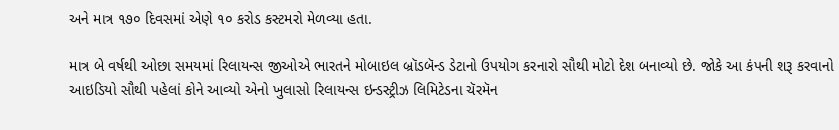અને માત્ર ૧૭૦ દિવસમાં એણે ૧૦ કરોડ કસ્ટમરો મેળવ્યા હતા.

માત્ર બે વર્ષથી ઓછા સમયમાં રિલાયન્સ જીઓએ ભારતને મોબાઇલ બ્રૉડબૅન્ડ ડેટાનો ઉપયોગ કરનારો સૌથી મોટો દેશ બનાવ્યો છે. જોકે આ કંપની શરૂ કરવાનો આઇડિયો સૌથી પહેલાં કોને આવ્યો એનો ખુલાસો રિલાયન્સ ઇન્ડસ્ટ્રીઝ લિમિટેડના ચૅરમૅન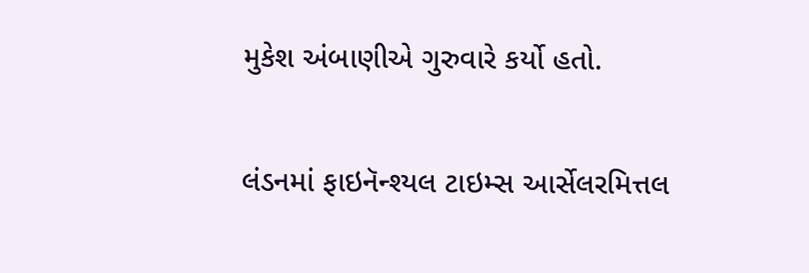મુકેશ અંબાણીએ ગુરુવારે કર્યો હતો.

લંડનમાં ફાઇનૅન્શ્યલ ટાઇમ્સ આર્સેલરમિત્તલ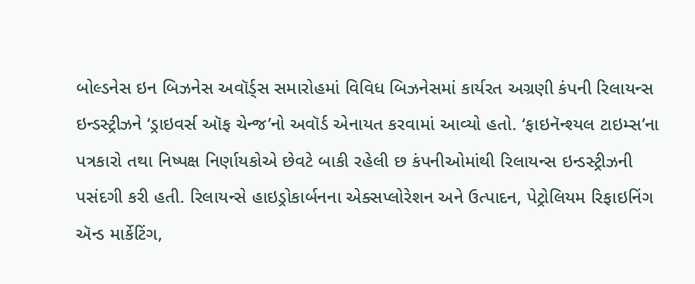બોલ્ડનેસ ઇન બિઝનેસ અવૉર્ડ્સ સમારોહમાં વિવિધ બિઝનેસમાં કાર્યરત અગ્રણી કંપની રિલાયન્સ ઇન્ડસ્ટ્રીઝને ‘ડ્રાઇવર્સ ઑફ ચેન્જ’નો અવૉર્ડ એનાયત કરવામાં આવ્યો હતો. ‘ફાઇનૅન્શ્યલ ટાઇમ્સ’ના પત્રકારો તથા નિષ્પક્ષ નિર્ણાયકોએ છેવટે બાકી રહેલી છ કંપનીઓમાંથી રિલાયન્સ ઇન્ડસ્ટ્રીઝની પસંદગી કરી હતી. રિલાયન્સે હાઇડ્રોકાર્બનના એક્સપ્લોરેશન અને ઉત્પાદન, પેટ્રોલિયમ રિફાઇનિંગ ઍન્ડ માર્કેટિંગ,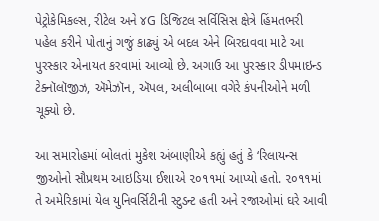પેટ્રોકેમિકલ્સ, રીટેલ અને ૪G ડિજિટલ સર્વિસિસ ક્ષેત્રે હિંમતભરી પહેલ કરીને પોતાનું ગજું કાઢ્યું એ બદલ એને બિરદાવવા માટે આ પુરસ્કાર એનાયત કરવામાં આવ્યો છે. અગાઉ આ પુરસ્કાર ડીપમાઇન્ડ ટેક્નૉલૉજીઝ, ઍમેઝૉન, ઍપલ, અલીબાબા વગેરે કંપનીઓને મળી ચૂક્યો છે.

આ સમારોહમાં બોલતાં મુકેશ અંબાણીએ કહ્યું હતું કે ‘રિલાયન્સ જીઓનો સૌપ્રથમ આઇડિયા ઈશાએ ૨૦૧૧માં આપ્યો હતો. ૨૦૧૧માં તે અમેરિકામાં યેલ યુનિવર્સિટીની સ્ટુડન્ટ હતી અને રજાઓમાં ઘરે આવી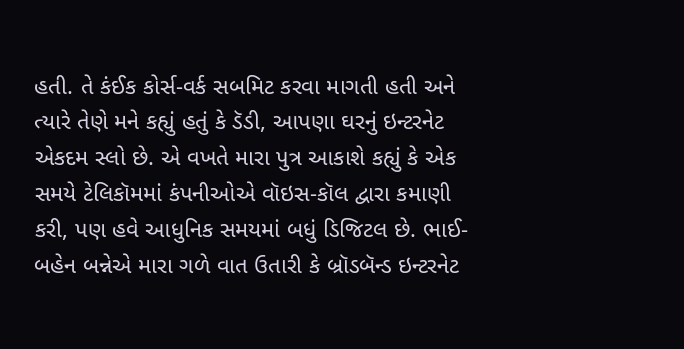હતી. તે કંઈક કોર્સ-વર્ક સબમિટ કરવા માગતી હતી અને ત્યારે તેણે મને કહ્યું હતું કે ડૅડી, આપણા ઘરનું ઇન્ટરનેટ એકદમ સ્લો છે. એ વખતે મારા પુત્ર આકાશે કહ્યું કે એક સમયે ટેલિકૉમમાં કંપનીઓએ વૉઇસ-કૉલ દ્વારા કમાણી કરી, પણ હવે આધુનિક સમયમાં બધું ડિજિટલ છે. ભાઈ-બહેન બન્નેએ મારા ગળે વાત ઉતારી કે બ્રૉડબૅન્ડ ઇન્ટરનેટ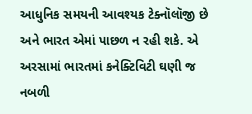આધુનિક સમયની આવશ્યક ટેક્નૉલૉજી છે અને ભારત એમાં પાછળ ન રહી શકે. એ અરસામાં ભારતમાં કનેક્ટિવિટી ઘણી જ નબળી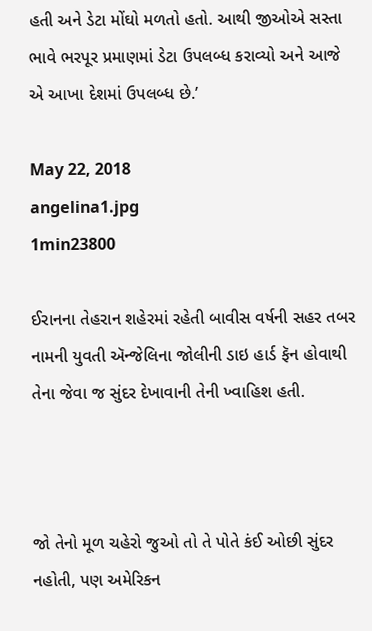હતી અને ડેટા મોંઘો મળતો હતો. આથી જીઓએ સસ્તા ભાવે ભરપૂર પ્રમાણમાં ડેટા ઉપલબ્ધ કરાવ્યો અને આજે એ આખા દેશમાં ઉપલબ્ધ છે.’

May 22, 2018
angelina1.jpg
1min23800

ઈરાનના તેહરાન શહેરમાં રહેતી બાવીસ વર્ષની સહર તબર નામની યુવતી ઍન્જેલિના જોલીની ડાઇ હાર્ડ ફૅન હોવાથી તેના જેવા જ સુંદર દેખાવાની તેની ખ્વાહિશ હતી.



જો તેનો મૂળ ચહેરો જુઓ તો તે પોતે કંઈ ઓછી સુંદર નહોતી, પણ અમેરિકન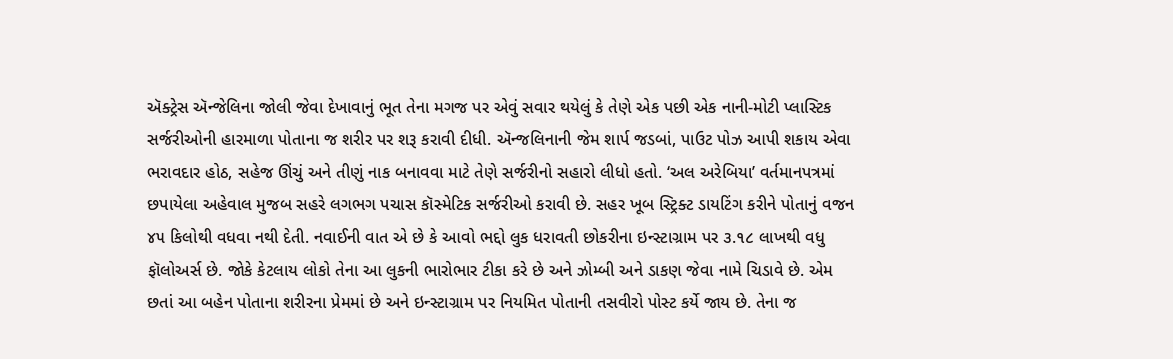ઍક્ટ્રેસ ઍન્જેલિના જોલી જેવા દેખાવાનું ભૂત તેના મગજ પર એવું સવાર થયેલું કે તેણે એક પછી એક નાની-મોટી પ્લાસ્ટિક સર્જરીઓની હારમાળા પોતાના જ શરીર પર શરૂ કરાવી દીધી. ઍન્જલિનાની જેમ શાર્પ જડબાં, પાઉટ પોઝ આપી શકાય એવા ભરાવદાર હોઠ, સહેજ ઊંચું અને તીણું નાક બનાવવા માટે તેણે સર્જરીનો સહારો લીધો હતો. ‘અલ અરેબિયા’ વર્તમાનપત્રમાં છપાયેલા અહેવાલ મુજબ સહરે લગભગ પચાસ કૉસ્મેટિક સર્જરીઓ કરાવી છે. સહર ખૂબ સ્ટ્રિક્ટ ડાયટિંગ કરીને પોતાનું વજન ૪૫ કિલોથી વધવા નથી દેતી. નવાઈની વાત એ છે કે આવો ભદ્દો લુક ધરાવતી છોકરીના ઇન્સ્ટાગ્રામ પર ૩.૧૮ લાખથી વધુ ફૉલોઅર્સ છે. જોકે કેટલાય લોકો તેના આ લુકની ભારોભાર ટીકા કરે છે અને ઝોમ્બી અને ડાકણ જેવા નામે ચિડાવે છે. એમ છતાં આ બહેન પોતાના શરીરના પ્રેમમાં છે અને ઇન્સ્ટાગ્રામ પર નિયમિત પોતાની તસવીરો પોસ્ટ કર્યે જાય છે. તેના જ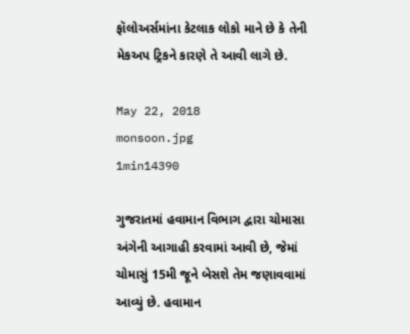ફૉલોઅર્સમાંના કેટલાક લોકો માને છે કે તેની મેકઅપ ટ્રિકને કારણે તે આવી લાગે છે.

May 22, 2018
monsoon.jpg
1min14390

ગુજરાતમાં હવામાન વિભાગ દ્વારા ચોમાસા અંગેની આગાહી કરવામાં આવી છે, જેમાં ચોમાસું 15મી જૂને બેસશે તેમ જણાવવામાં આવ્યું છે. હવામાન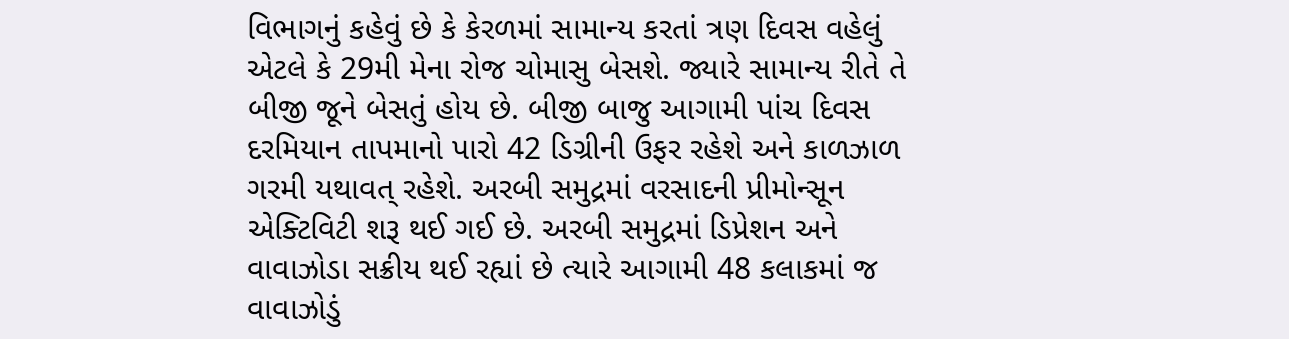વિભાગનું કહેવું છે કે કેરળમાં સામાન્ય કરતાં ત્રણ દિવસ વહેલું એટલે કે 29મી મેના રોજ ચોમાસુ બેસશે. જ્યારે સામાન્ય રીતે તે બીજી જૂને બેસતું હોય છે. બીજી બાજુ આગામી પાંચ દિવસ દરમિયાન તાપમાનો પારો 42 ડિગ્રીની ઉફર રહેશે અને કાળઝાળ ગરમી યથાવત્ રહેશે. અરબી સમુદ્રમાં વરસાદની પ્રીમોન્સૂન એક્ટિવિટી શરૂ થઈ ગઈ છે. અરબી સમુદ્રમાં ડિપ્રેશન અને વાવાઝોડા સક્રીય થઈ રહ્યાં છે ત્યારે આગામી 48 કલાકમાં જ વાવાઝોડું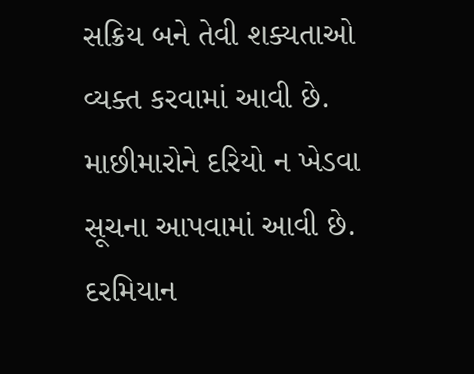સક્રિય બને તેવી શક્યતાઓ વ્યક્ત કરવામાં આવી છે. માછીમારોને દરિયો ન ખેડવા સૂચના આપવામાં આવી છે. દરમિયાન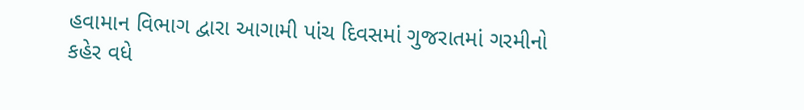હવામાન વિભાગ દ્વારા આગામી પાંચ દિવસમાં ગુજરાતમાં ગરમીનો કહેર વધે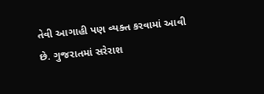તેવી આગાહી પણ વ્યક્ત કરવામાં આવી છે. ગુજરાતમાં સરેરાશ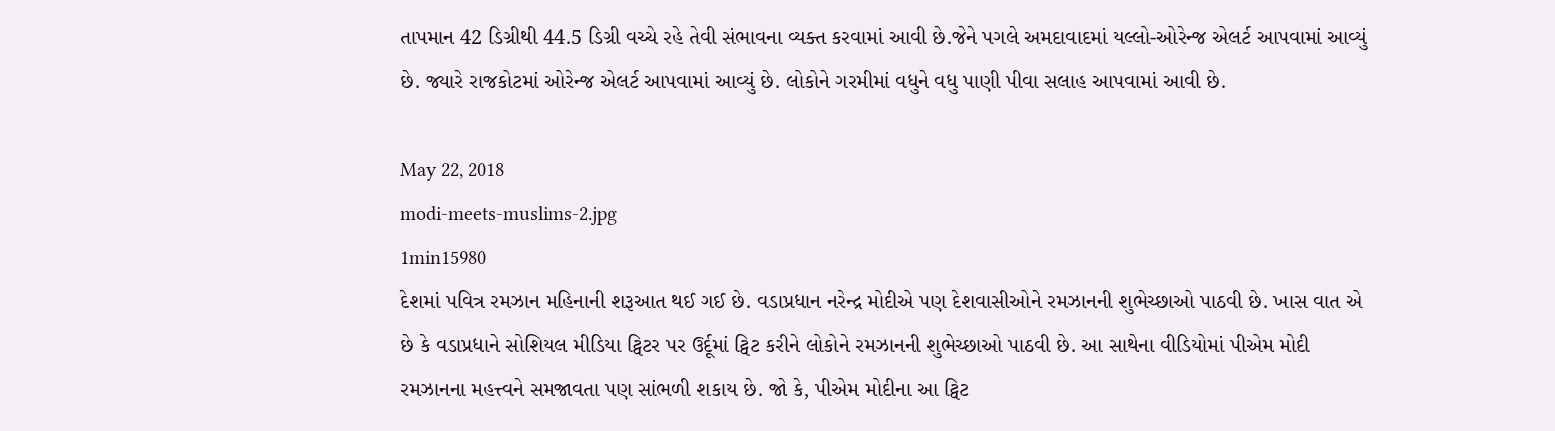તાપમાન 42 ડિગ્રીથી 44.5 ડિગ્રી વચ્ચે રહે તેવી સંભાવના વ્યક્ત કરવામાં આવી છે.જેને પગલે અમદાવાદમાં યલ્લો-ઓરેન્જ એલર્ટ આપવામાં આવ્યું છે. જ્યારે રાજકોટમાં ઓરેન્જ એલર્ટ આપવામાં આવ્યું છે. લોકોને ગરમીમાં વધુને વધુ પાણી પીવા સલાહ આપવામાં આવી છે.

May 22, 2018
modi-meets-muslims-2.jpg
1min15980
દેશમાં પવિત્ર રમઝાન મહિનાની શરૂઆત થઈ ગઈ છે. વડાપ્રધાન નરેન્દ્ર મોદીએ પણ દેશવાસીઓને રમઝાનની શુભેચ્છાઓ પાઠવી છે. ખાસ વાત એ છે કે વડાપ્રધાને સોશિયલ મીડિયા ટ્વિટર પર ઉર્દૂમાં ટ્વિટ કરીને લોકોને રમઝાનની શુભેચ્છાઓ પાઠવી છે. આ સાથેના વીડિયોમાં પીએમ મોદી રમઝાનના મહત્ત્વને સમજાવતા પણ સાંભળી શકાય છે. જો કે, પીએમ મોદીના આ ટ્વિટ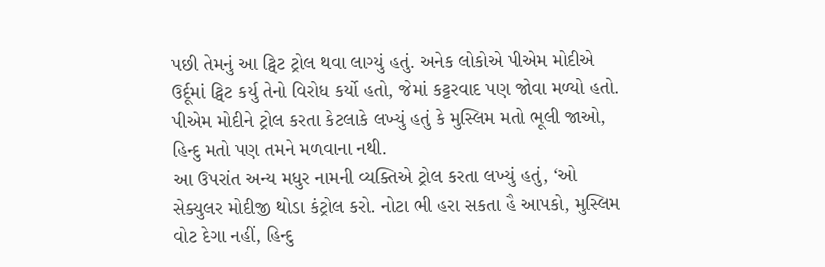પછી તેમનું આ ટ્વિટ ટ્રોલ થવા લાગ્યું હતું. અનેક લોકોએ પીએમ મોદીએ ઉર્દૂમાં ટ્વિટ કર્યુ તેનો વિરોધ કર્યો હતો, જેમાં કટ્ટરવાદ પણ જોવા મળ્યો હતો. પીએમ મોદીને ટ્રોલ કરતા કેટલાકે લખ્યું હતું કે મુસ્લિમ મતો ભૂલી જાઓ, હિન્દુ મતો પણ તમને મળવાના નથી.
આ ઉપરાંત અન્ય મધુર નામની વ્યક્તિએ ટ્રોલ કરતા લખ્યું હતું, ‘ઓ સેક્યુલર મોદીજી થોડા કંટ્રોલ કરો. નોટા ભી હરા સકતા હૈ આપકો, મુસ્લિમ વોટ દેગા નહીં, હિન્દુ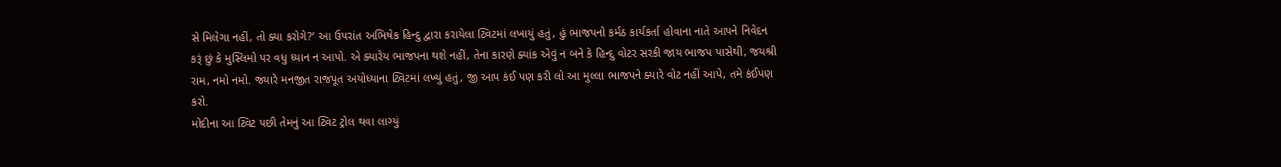સે મિલેગા નહીં, તો ક્યા કરોગે?’ આ ઉપરાંત અભિષેક હિન્દુ દ્વારા કરાયેલા ટ્વિટમાં લખાયું હતું, હું ભાજપનો કર્મઠ કાર્યકર્તા હોવાના નાતે આપને નિવેદન કરૂં છું કે મુસ્લિમો પર વધુ ધ્યાન ન આપો. એ ક્યારેય ભાજપના થશે નહીં, તેના કારણે ક્યાંક એવું ન બને કે હિન્દુ વોટર સરકી જાય ભાજપ પાસેથી, જયશ્રી રામ, નમો નમો. જ્યારે મનજીત રાજપૂત અયોધ્યાના ટ્વિટમાં લખ્યું હતું, જી આપ કંઈ પણ કરી લો આ મુલ્લા ભાજપને ક્યારે વોટ નહીં આપે, તમે કંઈપણ કરો.
મોદીના આ ટ્વિટ પછી તેમનું આ ટ્વિટ ટ્રોલ થવા લાગ્યું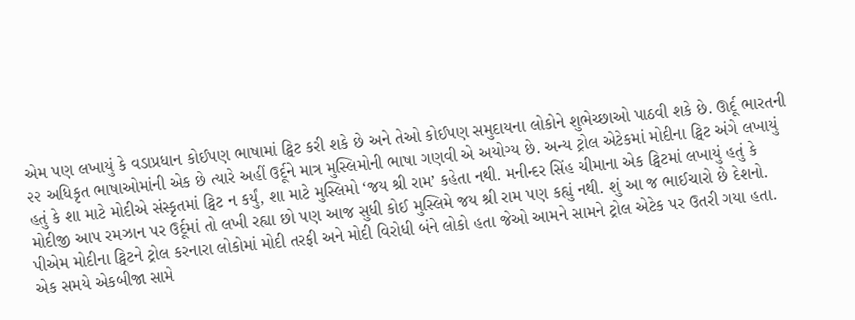એમ પણ લખાયું કે વડાપ્રધાન કોઈપણ ભાષામાં ટ્વિટ કરી શકે છે અને તેઓ કોઈપણ સમુદાયના લોકોને શુભેચ્છાઓ પાઠવી શકે છે. ઊર્દૂ ભારતની ૨૨ અધિકૃત ભાષાઓમાંની એક છે ત્યારે અહીં ઉર્દૂને માત્ર મુસ્લિમોની ભાષા ગણવી એ અયોગ્ય છે. અન્ય ટ્રોલ એટેકમાં મોદીના ટ્વિટ અંગે લખાયું હતું કે શા માટે મોદીએ સંસ્કૃતમાં ટ્વિટ ન કર્યું, શા માટે મુસ્લિમો ‘જય શ્રી રામ’ કહેતા નથી. મનીન્દર સિંહ ચીમાના એક ટ્વિટમાં લખાયું હતું કે મોદીજી આપ રમઝાન પર ઉર્દૂમાં તો લખી રહ્યા છો પણ આજ સુધી કોઈ મુસ્લિમે જય શ્રી રામ પણ કહ્યું નથી. શું આ જ ભાઈચારો છે દેશનો. પીએમ મોદીના ટ્વિટને ટ્રોલ કરનારા લોકોમાં મોદી તરફી અને મોદી વિરોધી બંને લોકો હતા જેઓ આમને સામને ટ્રોલ એટેક પર ઉતરી ગયા હતા. એક સમયે એકબીજા સામે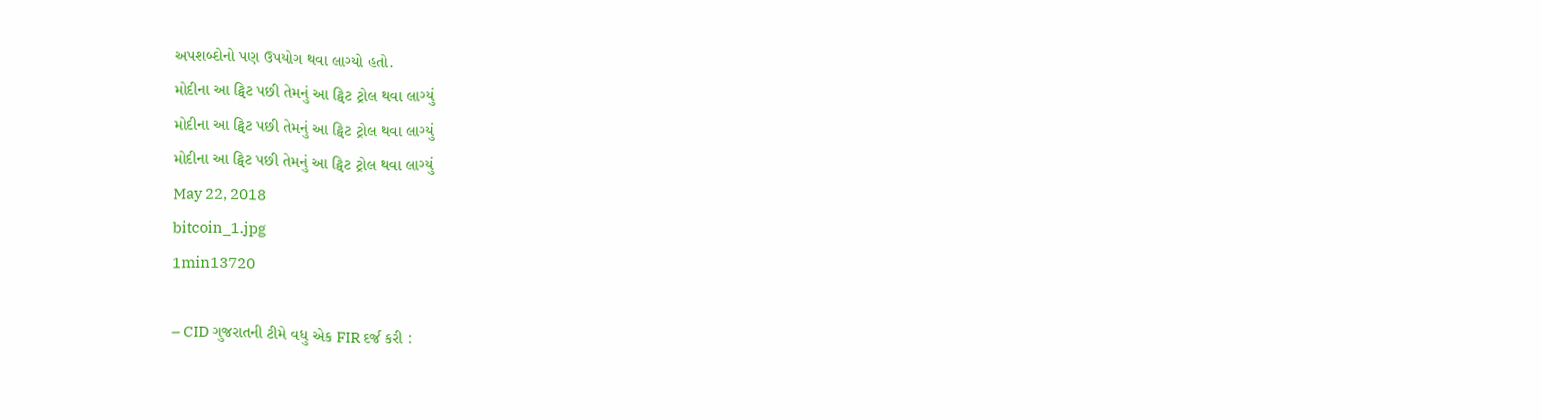અપશબ્દોનો પણ ઉપયોગ થવા લાગ્યો હતો.
મોદીના આ ટ્વિટ પછી તેમનું આ ટ્વિટ ટ્રોલ થવા લાગ્યું
મોદીના આ ટ્વિટ પછી તેમનું આ ટ્વિટ ટ્રોલ થવા લાગ્યું
મોદીના આ ટ્વિટ પછી તેમનું આ ટ્વિટ ટ્રોલ થવા લાગ્યું
May 22, 2018
bitcoin_1.jpg
1min13720

– CID ગુજરાતની ટીમે વધુ એક FIR દર્જ કરી :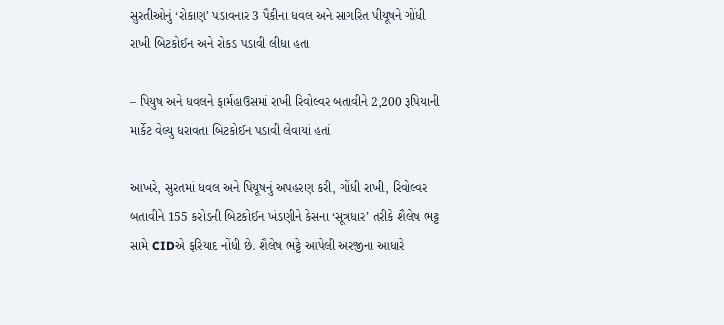સુરતીઓનું ‘રોકાણ’ પડાવનાર 3 પૈકીના ધવલ અને સાગરિત પીયૂષને ગોંધી રાખી બિટકોઈન અને રોકડ પડાવી લીધા હતા

– પિયુષ અને ધવલને ફાર્મહાઉસમાં રાખી રિવોલ્વર બતાવીને 2,200 રૂપિયાની માર્કેટ વેલ્યુ ધરાવતા બિટકોઈન પડાવી લેવાયાં હતાં

આખરે, સુરતમાં ધવલ અને પિયૂષનું અપહરણ કરી, ગોંધી રાખી, રિવોલ્વર બતાવીને 155 કરોડની બિટકોઈન ખંડણીને કેસના ‘સૂત્રધાર’ તરીકે શૈલેષ ભટ્ટ સામે CIDએ ફરિયાદ નોંધી છે. શૈલેષ ભટ્ટે આપેલી અરજીના આધારે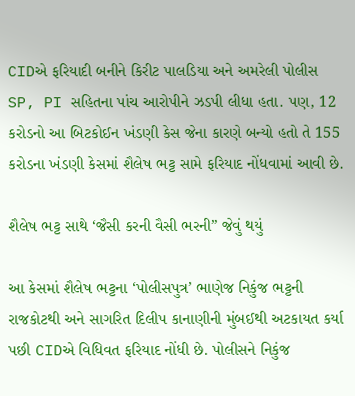CIDએ ફરિયાદી બનીને કિરીટ પાલડિયા અને અમરેલી પોલીસ SP, PI સહિતના પાંચ આરોપીને ઝડપી લીધા હતા. પણ, 12 કરોડનો આ બિટકોઈન ખંડણી કેસ જેના કારણે બન્યો હતો તે 155 કરોડના ખંડણી કેસમાં શૈલેષ ભટ્ટ સામે ફરિયાદ નોંધવામાં આવી છે.

શૈલેષ ભટ્ટ સાથે ‘જૈસી કરની વૈસી ભરની” જેવું થયું

આ કેસમાં શૈલેષ ભટ્ટના ‘પોલીસપુત્ર’ ભાણેજ નિકુંજ ભટ્ટની રાજકોટથી અને સાગરિત દિલીપ કાનાણીની મુંબઈથી અટકાયત કર્યા પછી CIDએ વિધિવત ફરિયાદ નોંધી છે. પોલીસને નિકુંજ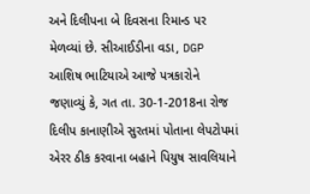અને દિલીપના બે દિવસના રિમાન્ડ પર મેળવ્યાં છે. સીઆઈડીના વડા, DGP આશિષ ભાટિયાએ આજે પત્રકારોને જણાવ્યું કે, ગત તા. 30-1-2018ના રોજ દિલીપ કાનાણીએ સુરતમાં પોતાના લેપટોપમાં એરર ઠીક કરવાના બહાને પિયુષ સાવલિયાને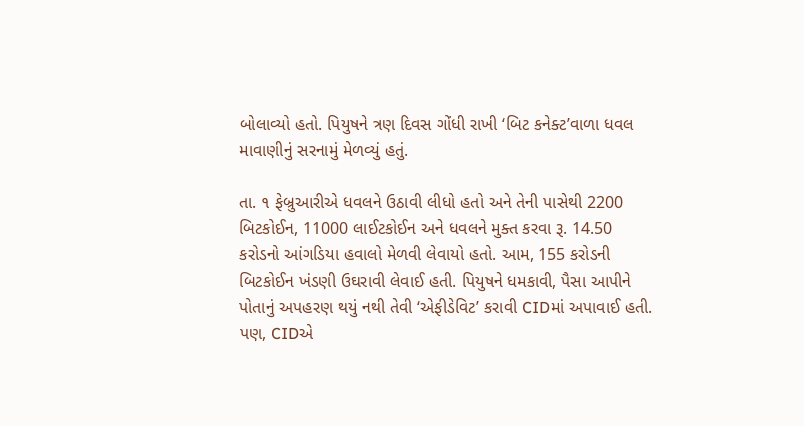બોલાવ્યો હતો. પિયુષને ત્રણ દિવસ ગોંધી રાખી ‘બિટ કનેક્ટ’વાળા ધવલ માવાણીનું સરનામું મેળવ્યું હતું.

તા. ૧ ફેબ્રુઆરીએ ધવલને ઉઠાવી લીધો હતો અને તેની પાસેથી 2200 બિટકોઈન, 11000 લાઈટકોઈન અને ધવલને મુક્ત કરવા રૂ. 14.50 કરોડનો આંગડિયા હવાલો મેળવી લેવાયો હતો. આમ, 155 કરોડની બિટકોઈન ખંડણી ઉઘરાવી લેવાઈ હતી. પિયુષને ધમકાવી, પૈસા આપીને પોતાનું અપહરણ થયું નથી તેવી ‘એફીડેવિટ’ કરાવી CIDમાં અપાવાઈ હતી. પણ, CIDએ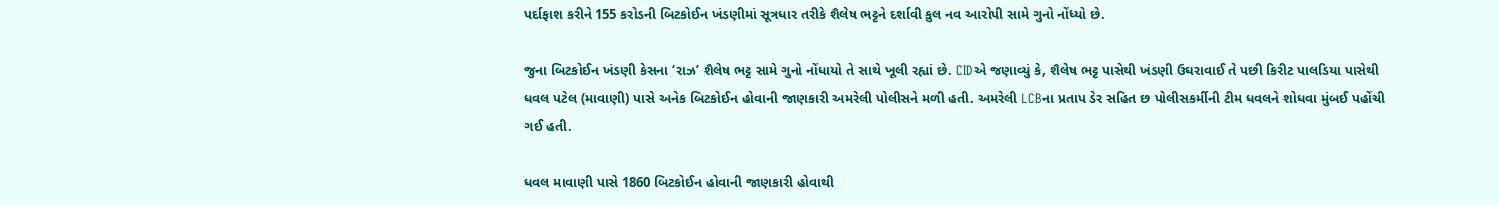પર્દાફાશ કરીને 155 કરોડની બિટકોઈન ખંડણીમાં સૂત્રધાર તરીકે શૈલેષ ભટ્ટને દર્શાવી કુલ નવ આરોપી સામે ગુનો નોંધ્યો છે.

જુના બિટકોઈન ખંડણી કેસના ‘રાઝ’ શૈલેષ ભટ્ટ સામે ગુનો નોંધાયો તે સાથે ખૂલી રહ્યાં છે. CIDએ જણાવ્યું કે, શૈલેષ ભટ્ટ પાસેથી ખંડણી ઉઘરાવાઈ તે પછી કિરીટ પાલડિયા પાસેથી ધવલ પટેલ (માવાણી) પાસે અનેક બિટકોઈન હોવાની જાણકારી અમરેલી પોલીસને મળી હતી. અમરેલી LCBના પ્રતાપ ડેર સહિત છ પોલીસકર્મીની ટીમ ધવલને શોધવા મુંબઈ પહોંચી ગઈ હતી.

ધવલ માવાણી પાસે 1860 બિટકોઈન હોવાની જાણકારી હોવાથી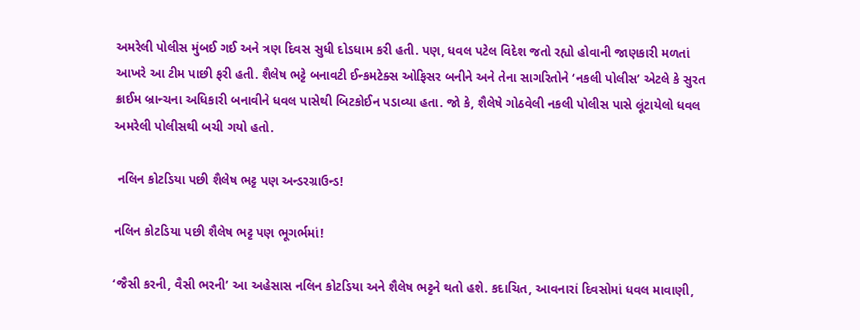અમરેલી પોલીસ મુંબઈ ગઈ અને ત્રણ દિવસ સુધી દોડધામ કરી હતી. પણ, ધવલ પટેલ વિદેશ જતો રહ્યો હોવાની જાણકારી મળતાં આખરે આ ટીમ પાછી ફરી હતી. શૈલેષ ભટ્ટે બનાવટી ઈન્કમટેક્સ ઓફિસર બનીને અને તેના સાગરિતોને ‘નકલી પોલીસ’ એટલે કે સુરત ક્રાઈમ બ્રાન્ચના અધિકારી બનાવીને ધવલ પાસેથી બિટકોઈન પડાવ્યા હતા. જો કે, શૈલેષે ગોઠવેલી નકલી પોલીસ પાસે લૂંટાયેલો ધવલ અમરેલી પોલીસથી બચી ગયો હતો.

 નલિન કોટડિયા પછી શૈલેષ ભટ્ટ પણ અન્ડરગ્રાઉન્ડ!

નલિન કોટડિયા પછી શૈલેષ ભટ્ટ પણ ભૂગર્ભમાં!

‘જૈસી કરની, વૈસી ભરની’ આ અહેસાસ નલિન કોટડિયા અને શૈલેષ ભટ્ટને થતો હશે. કદાચિત, આવનારાં દિવસોમાં ધવલ માવાણી,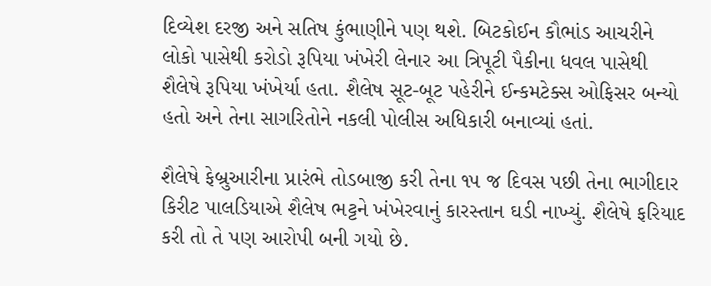દિવ્યેશ દરજી અને સતિષ કુંભાણીને પણ થશે. બિટકોઈન કૌભાંડ આચરીને લોકો પાસેથી કરોડો રૂપિયા ખંખેરી લેનાર આ ત્રિપૂટી પૈકીના ધવલ પાસેથી શૈલેષે રૂપિયા ખંખેર્યા હતા. શૈલેષ સૂટ-બૂટ પહેરીને ઈન્કમટેક્સ ઓફિસર બન્યો હતો અને તેના સાગરિતોને નકલી પોલીસ અધિકારી બનાવ્યાં હતાં.

શૈલેષે ફેબ્રુઆરીના પ્રારંભે તોડબાજી કરી તેના ૧૫ જ દિવસ પછી તેના ભાગીદાર કિરીટ પાલડિયાએ શૈલેષ ભટ્ટને ખંખેરવાનું કારસ્તાન ઘડી નાખ્યું. શૈલેષે ફરિયાદ કરી તો તે પણ આરોપી બની ગયો છે.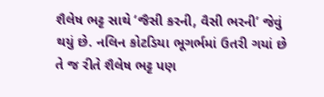શૈલેષ ભટ્ટ સાથે ‘જૈસી કરની, વૈસી ભરની’ જેવું થયું છે. નલિન કોટડિયા ભૂગર્ભમાં ઉતરી ગયાં છે તે જ રીતે શૈલેષ ભટ્ટ પણ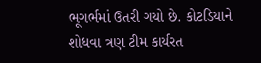ભૂગર્ભમાં ઉતરી ગયો છે. કોટડિયાને શોધવા ત્રણ ટીમ કાર્યરત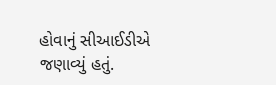હોવાનું સીઆઈડીએ જણાવ્યું હતું.